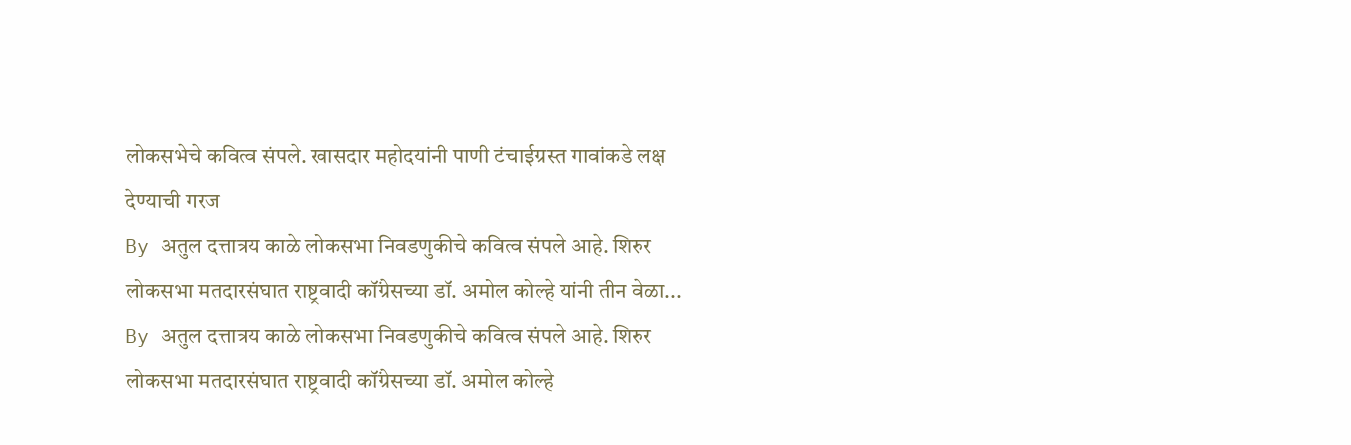लोकसभेचे कवित्व संपले. खासदार महोदयांनी पाणी टंचाईग्रस्त गावांकडे लक्ष देण्याची गरज
By अतुल दत्तात्रय काळे लोकसभा निवडणुकीचे कवित्व संपले आहे. शिरुर लोकसभा मतदारसंघात राष्ट्रवादी कॉंग्रेसच्या डॉ. अमोल कोल्हे यांनी तीन वेळा...
By अतुल दत्तात्रय काळे लोकसभा निवडणुकीचे कवित्व संपले आहे. शिरुर लोकसभा मतदारसंघात राष्ट्रवादी कॉंग्रेसच्या डॉ. अमोल कोल्हे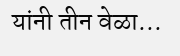यांनी तीन वेळा...